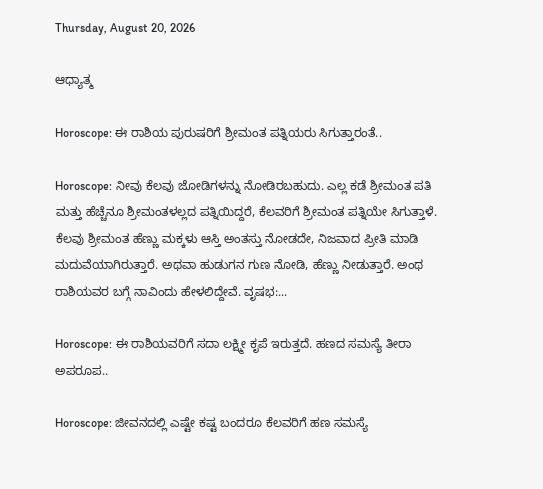Thursday, August 20, 2026

ಆಧ್ಯಾತ್ಮ

Horoscope: ಈ ರಾಶಿಯ ಪುರುಷರಿಗೆ ಶ್ರೀಮಂತ ಪತ್ನಿಯರು ಸಿಗುತ್ತಾರಂತೆ..

Horoscope: ನೀವು ಕೆಲವು ಜೋಡಿಗಳನ್ನು ನೋಡಿರಬಹುದು. ಎಲ್ಲ ಕಡೆ ಶ್ರೀಮಂತ ಪತಿ ಮತ್ತು ಹೆಚ್ಚೆನೂ ಶ್ರೀಮಂತಳಲ್ಲದ ಪತ್ನಿಯಿದ್ದರೆ, ಕೆಲವರಿಗೆ ಶ್ರೀಮಂತ ಪತ್ನಿಯೇ ಸಿಗುತ್ತಾಳೆ. ಕೆಲವು ಶ್ರೀಮಂತ ಹೆಣ್ಣು ಮಕ್ಕಳು ಆಸ್ತಿ ಅಂತಸ್ತು ನೋಡದೇ, ನಿಜವಾದ ಪ್ರೀತಿ ಮಾಡಿ ಮದುವೆಯಾಗಿರುತ್ತಾರೆ. ಅಥವಾ ಹುಡುಗನ ಗುಣ ನೋಡಿ, ಹೆಣ್ಣು ನೀಡುತ್ತಾರೆ. ಅಂಥ ರಾಶಿಯವರ ಬಗ್ಗೆ ನಾವಿಂದು ಹೇಳಲಿದ್ದೇವೆ. ವೃಷಭ:...

Horoscope: ಈ ರಾಶಿಯವರಿಗೆ ಸದಾ ಲಕ್ಷ್ಮೀ ಕೃಪೆ ಇರುತ್ತದೆ. ಹಣದ ಸಮಸ್ಯೆ ತೀರಾ ಅಪರೂಪ..

Horoscope: ಜೀವನದಲ್ಲಿ ಎಷ್ಟೇ ಕಷ್ಟ ಬಂದರೂ ಕೆಲವರಿಗೆ ಹಣ ಸಮಸ್ಯೆ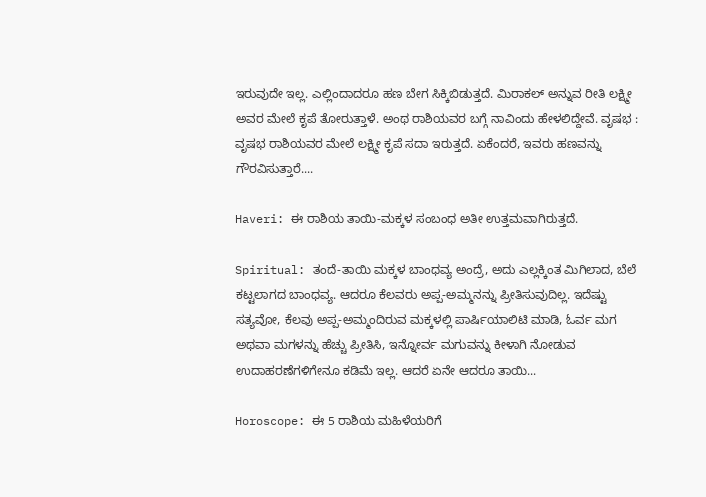ಇರುವುದೇ ಇಲ್ಲ. ಎಲ್ಲಿಂದಾದರೂ ಹಣ ಬೇಗ ಸಿಕ್ಕಿಬಿಡುತ್ತದೆ. ಮಿರಾಕಲ್ ಅನ್ನುವ ರೀತಿ ಲಕ್ಷ್ಮೀ ಅವರ ಮೇಲೆ ಕೃಪೆ ತೋರುತ್ತಾಳೆ. ಅಂಥ ರಾಶಿಯವರ ಬಗ್ಗೆ ನಾವಿಂದು ಹೇಳಲಿದ್ದೇವೆ. ವೃಷಭ : ವೃಷಭ ರಾಶಿಯವರ ಮೇಲೆ ಲಕ್ಷ್ಮೀ ಕೃಪೆ ಸದಾ ಇರುತ್ತದೆ. ಏಕೆಂದರೆ, ಇವರು ಹಣವನ್ನು ಗೌರವಿಸುತ್ತಾರೆ....

Haveri: ಈ ರಾಶಿಯ ತಾಯಿ-ಮಕ್ಕಳ ಸಂಬಂಧ ಅತೀ ಉತ್ತಮವಾಗಿರುತ್ತದೆ.

Spiritual: ತಂದೆ-ತಾಯಿ ಮಕ್ಕಳ ಬಾಂಧವ್ಯ ಅಂದ್ರೆ, ಅದು ಎಲ್ಲಕ್ಕಿಂತ ಮಿಗಿಲಾದ, ಬೆಲೆ ಕಟ್ಟಲಾಗದ ಬಾಂಧವ್ಯ. ಆದರೂ ಕೆಲವರು ಅಪ್ಪ-ಅಮ್ಮನನ್ನು ಪ್ರೀತಿಸುವುದಿಲ್ಲ. ಇದೆಷ್ಟು ಸತ್ಯವೋ, ಕೆಲವು ಅಪ್ಪ-ಅಮ್ಮಂದಿರುವ ಮಕ್ಕಳಲ್ಲಿ ಪಾರ್ಷಿಯಾಲಿಟಿ ಮಾಡಿ, ಓರ್ವ ಮಗ ಅಥವಾ ಮಗಳನ್ನು ಹೆಚ್ಚು ಪ್ರೀತಿಸಿ, ಇನ್ನೋರ್ವ ಮಗುವನ್ನು ಕೀಳಾಗಿ ನೋಡುವ ಉದಾಹರಣೆಗಳಿಗೇನೂ ಕಡಿಮೆ ಇಲ್ಲ. ಆದರೆ ಏನೇ ಆದರೂ ತಾಯಿ...

Horoscope: ಈ 5 ರಾಶಿಯ ಮಹಿಳೆಯರಿಗೆ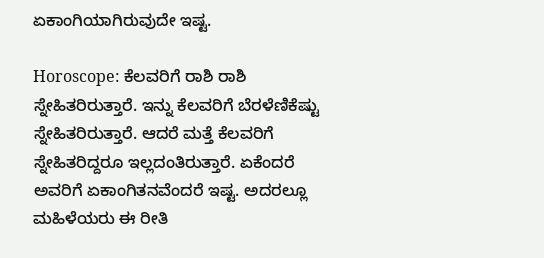ಏಕಾಂಗಿಯಾಗಿರುವುದೇ ಇಷ್ಟ.

Horoscope: ಕೆಲವರಿಗೆ ರಾಶಿ ರಾಶಿ ಸ್ನೇಹಿತರಿರುತ್ತಾರೆ. ಇನ್ನು ಕೆಲವರಿಗೆ ಬೆರಳೆಣಿಕೆಷ್ಟು ಸ್ನೇಹಿತರಿರುತ್ತಾರೆ. ಆದರೆ ಮತ್ತೆ ಕೆಲವರಿಗೆ ಸ್ನೇಹಿತರಿದ್ದರೂ ಇಲ್ಲದಂತಿರುತ್ತಾರೆ. ಏಕೆಂದರೆ ಅವರಿಗೆ ಏಕಾಂಗಿತನವೆಂದರೆ ಇಷ್ಟ. ಅದರಲ್ಲೂ ಮಹಿಳೆಯರು ಈ ರೀತಿ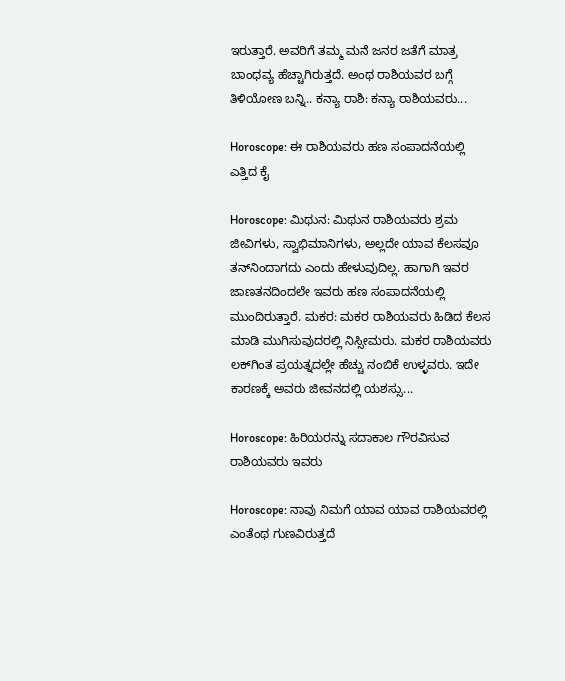ಇರುತ್ತಾರೆ. ಅವರಿಗೆ ತಮ್ಮ ಮನೆ ಜನರ ಜತೆಗೆ ಮಾತ್ರ ಬಾಂಧವ್ಯ ಹೆಚ್ಚಾಗಿರುತ್ತದೆ. ಅಂಥ ರಾಶಿಯವರ ಬಗ್ಗೆ ತಿಳಿಯೋಣ ಬನ್ನಿ.. ಕನ್ಯಾ ರಾಶಿ: ಕನ್ಯಾ ರಾಶಿಯವರು...

Horoscope: ಈ ರಾಶಿಯವರು ಹಣ ಸಂಪಾದನೆಯಲ್ಲಿ ಎತ್ತಿದ ಕೈ

Horoscope: ಮಿಥುನ: ಮಿಥುನ ರಾಶಿಯವರು ಶ್ರಮ ಜೀವಿಗಳು, ಸ್ವಾಭಿಮಾನಿಗಳು, ಅಲ್ಲದೇ ಯಾವ ಕೆಲಸವೂ ತನ್‌ನಿಂದಾಗದು ಎಂದು ಹೇಳುವುದಿಲ್ಲ. ಹಾಗಾಗಿ ಇವರ ಜಾಣತನದಿಂದಲೇ ಇವರು ಹಣ ಸಂಪಾದನೆಯಲ್ಲಿ ಮುಂದಿರುತ್ತಾರೆ. ಮಕರ: ಮಕರ ರಾಶಿಯವರು ಹಿಡಿದ ಕೆಲಸ ಮಾಡಿ ಮುಗಿಸುವುದರಲ್ಲಿ ನಿಸ್ಸೀಮರು. ಮಕರ ರಾಶಿಯವರು ಲಕ್‌ಗಿಂತ ಪ್ರಯತ್ನದಲ್ಲೇ ಹೆಚ್ಚು ನಂಬಿಕೆ ಉಳ್ಳವರು. ಇದೇ ಕಾರಣಕ್ಕೆ ಅವರು ಜೀವನದಲ್ಲಿ ಯಶಸ್ಸು...

Horoscope: ಹಿರಿಯರನ್ನು ಸದಾಕಾಲ ಗೌರವಿಸುವ ರಾಶಿಯವರು ಇವರು

Horoscope: ನಾವು ನಿಮಗೆ ಯಾವ ಯಾವ ರಾಶಿಯವರಲ್ಲಿ ಎಂತೆಂಥ ಗುಣವಿರುತ್ತದೆ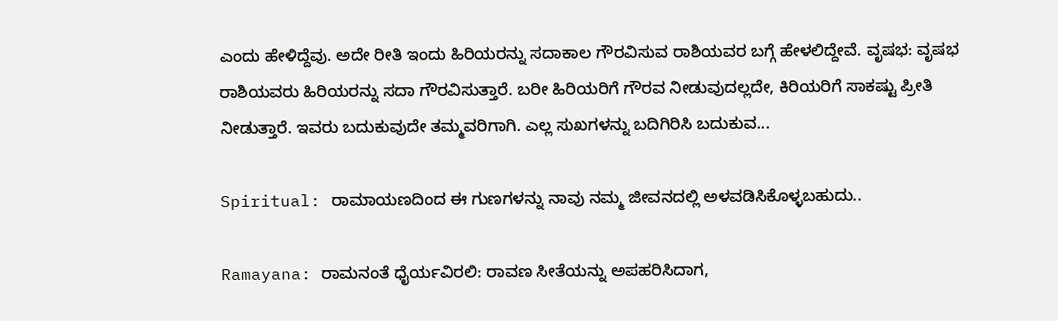ಎಂದು ಹೇಳಿದ್ದೆವು. ಅದೇ ರೀತಿ ಇಂದು ಹಿರಿಯರನ್ನು ಸದಾಕಾಲ ಗೌರವಿಸುವ ರಾಶಿಯವರ ಬಗ್ಗೆ ಹೇಳಲಿದ್ದೇವೆ. ವೃಷಭ: ವೃಷಭ ರಾಶಿಯವರು ಹಿರಿಯರನ್ನು ಸದಾ ಗೌರವಿಸುತ್ತಾರೆ. ಬರೀ ಹಿರಿಯರಿಗೆ ಗೌರವ ನೀಡುವುದಲ್ಲದೇ, ಕಿರಿಯರಿಗೆ ಸಾಕಷ್ಟು ಪ್ರೀತಿ ನೀಡುತ್ತಾರೆ. ಇವರು ಬದುಕುವುದೇ ತಮ್ಮವರಿಗಾಗಿ. ಎಲ್ಲ ಸುಖಗಳನ್ನು ಬದಿಗಿರಿಸಿ ಬದುಕುವ...

Spiritual: ರಾಮಾಯಣದಿಂದ ಈ ಗುಣಗಳನ್ನು ನಾವು ನಮ್ಮ ಜೀವನದಲ್ಲಿ ಅಳವಡಿಸಿಕೊಳ್ಳಬಹುದು..

Ramayana: ರಾಮನಂತೆ ಧೈರ್ಯವಿರಲಿ: ರಾವಣ ಸೀತೆಯನ್ನು ಅಪಹರಿಸಿದಾಗ,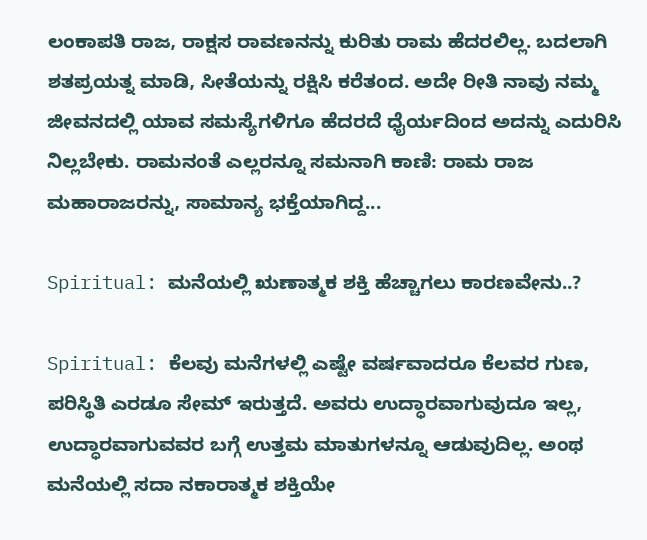ಲಂಕಾಪತಿ ರಾಜ, ರಾಕ್ಷಸ ರಾವಣನನ್ನು ಕುರಿತು ರಾಮ ಹೆದರಲಿಲ್ಲ. ಬದಲಾಗಿ ಶತಪ್ರಯತ್ನ ಮಾಡಿ, ಸೀತೆಯನ್ನು ರಕ್ಷಿಸಿ ಕರೆತಂದ. ಅದೇ ರೀತಿ ನಾವು ನಮ್ಮ ಜೀವನದಲ್ಲಿ ಯಾವ ಸಮಸ್ಯೆಗಳಿಗೂ ಹೆದರದೆ ಧೈರ್ಯದಿಂದ ಅದನ್ನು ಎದುರಿಸಿ ನಿಲ್ಲಬೇಕು. ರಾಮನಂತೆ ಎಲ್ಲರನ್ನೂ ಸಮನಾಗಿ ಕಾಣಿ: ರಾಮ ರಾಜ ಮಹಾರಾಜರನ್ನು, ಸಾಮಾನ್ಯ ಭಕ್ತೆಯಾಗಿದ್ದ...

Spiritual: ಮನೆಯಲ್ಲಿ ಋಣಾತ್ಮಕ ಶಕ್ತಿ ಹೆಚ್ಚಾಗಲು ಕಾರಣವೇನು..?

Spiritual: ಕೆಲವು ಮನೆಗಳಲ್ಲಿ ಎಷ್ಟೇ ವರ್ಷವಾದರೂ ಕೆಲವರ ಗುಣ, ಪರಿಸ್ಥಿತಿ ಎರಡೂ ಸೇಮ್ ಇರುತ್ತದೆ. ಅವರು ಉದ್ಧಾರವಾಗುವುದೂ ಇಲ್ಲ, ಉದ್ಧಾರವಾಗುವವರ ಬಗ್ಗೆ ಉತ್ತಮ ಮಾತುಗಳನ್ನೂ ಆಡುವುದಿಲ್ಲ. ಅಂಥ ಮನೆಯಲ್ಲಿ ಸದಾ ನಕಾರಾತ್ಮಕ ಶಕ್ತಿಯೇ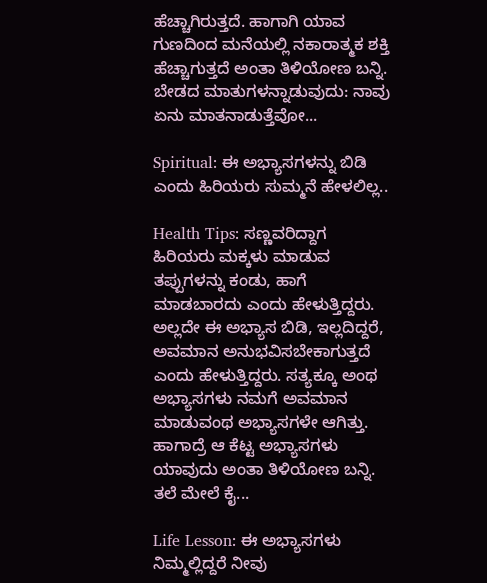ಹೆಚ್ಚಾಗಿರುತ್ತದೆ. ಹಾಗಾಗಿ ಯಾವ ಗುಣದಿಂದ ಮನೆಯಲ್ಲಿ ನಕಾರಾತ್ಮಕ ಶಕ್ತಿ ಹೆಚ್ಚಾಗುತ್ತದೆ ಅಂತಾ ತಿಳಿಯೋಣ ಬನ್ನಿ. ಬೇಡದ ಮಾತುಗಳನ್ನಾಡುವುದು: ನಾವು ಏನು ಮಾತನಾಡುತ್ತೆವೋ...

Spiritual: ಈ ಅಭ್ಯಾಸಗಳನ್ನು ಬಿಡಿ ಎಂದು ಹಿರಿಯರು ಸುಮ್ಮನೆ ಹೇಳಲಿಲ್ಲ..

Health Tips: ಸಣ್ಣವರಿದ್ದಾಗ ಹಿರಿಯರು ಮಕ್ಕಳು ಮಾಡುವ ತಪ್ಪುಗಳನ್ನು ಕಂಡು, ಹಾಗೆ ಮಾಡಬಾರದು ಎಂದು ಹೇಳುತ್ತಿದ್ದರು. ಅಲ್ಲದೇ ಈ ಅಭ್ಯಾಸ ಬಿಡಿ, ಇಲ್ಲದಿದ್ದರೆ, ಅವಮಾನ ಅನುಭವಿಸಬೇಕಾಗುತ್ತದೆ ಎಂದು ಹೇಳುತ್ತಿದ್ದರು. ಸತ್ಯಕ್ಕೂ ಅಂಥ ಅಭ್ಯಾಸಗಳು ನಮಗೆ ಅವಮಾನ ಮಾಡುವಂಥ ಅಭ್ಯಾಸಗಳೇ ಆಗಿತ್ತು. ಹಾಗಾದ್ರೆ ಆ ಕೆಟ್ಟ ಅಭ್ಯಾಸಗಳು ಯಾವುದು ಅಂತಾ ತಿಳಿಯೋಣ ಬನ್ನಿ. ತಲೆ ಮೇಲೆ ಕೈ...

Life Lesson: ಈ ಅಭ್ಯಾಸಗಳು ನಿಮ್ಮಲ್ಲಿದ್ದರೆ ನೀವು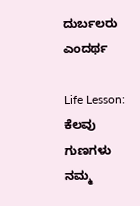ದುರ್ಬಲರು ಎಂದರ್ಥ

Life Lesson: ಕೆಲವು ಗುಣಗಳು ನಮ್ಮ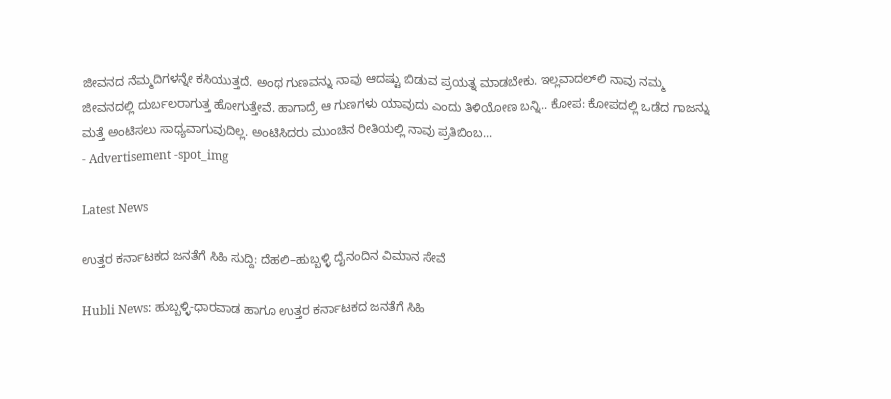ಜೀವನದ ನೆಮ್ಮದಿಗಳನ್ನೇ ಕಸಿಯುತ್ತದೆ. ಅಂಥ ಗುಣವನ್ನು ನಾವು ಆದಷ್ಟು ಬಿಡುವ ಪ್ರಯತ್ನ ಮಾಡಬೇಕು. ಇಲ್ಲವಾದಲ್‌ಲಿ ನಾವು ನಮ್ಮ ಜೀವನದಲ್ಲಿ ದುರ್ಬಲರಾಗುತ್ತ ಹೋಗುತ್ತೇವೆ. ಹಾಗಾದ್ರೆ ಆ ಗುಣಗಳು ಯಾವುದು ಎಂದು ತಿಳಿಯೋಣ ಬನ್ನಿ.. ಕೋಪ: ಕೋಪದಲ್ಲಿ ಒಡೆದ ಗಾಜನ್ನು ಮತ್ತೆ ಅಂಟಿಸಲು ಸಾಧ್ಯವಾಗುವುದಿಲ್ಲ. ಅಂಟಿಸಿದರು ಮುಂಚಿನ ರೀತಿಯಲ್ಲಿ ನಾವು ಪ್ರತಿಬಿಂಬ...
- Advertisement -spot_img

Latest News

ಉತ್ತರ ಕರ್ನಾಟಕದ ಜನತೆಗೆ ಸಿಹಿ ಸುದ್ದಿ: ದೆಹಲಿ–ಹುಬ್ಬಳ್ಳಿ ದೈನಂದಿನ ವಿಮಾನ ಸೇವೆ

Hubli News: ಹುಬ್ಬಳ್ಳಿ-ಧಾರವಾಡ ಹಾಗೂ ಉತ್ತರ ಕರ್ನಾಟಕದ ಜನತೆಗೆ ಸಿಹಿ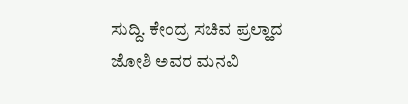ಸುದ್ದಿ. ಕೇಂದ್ರ ಸಚಿವ ಪ್ರಲ್ಹಾದ ಜೋಶಿ ಅವರ ಮನವಿ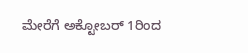ಮೇರೆಗೆ ಅಕ್ಟೋಬರ್ 1ರಿಂದ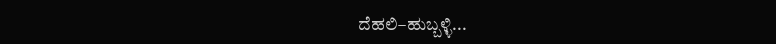ದೆಹಲಿ–ಹುಬ್ಬಳ್ಳಿ...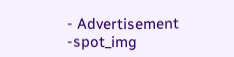- Advertisement -spot_img